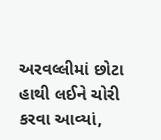અરવલ્લીમાં છોટા હાથી લઈને ચોરી કરવા આવ્યાં,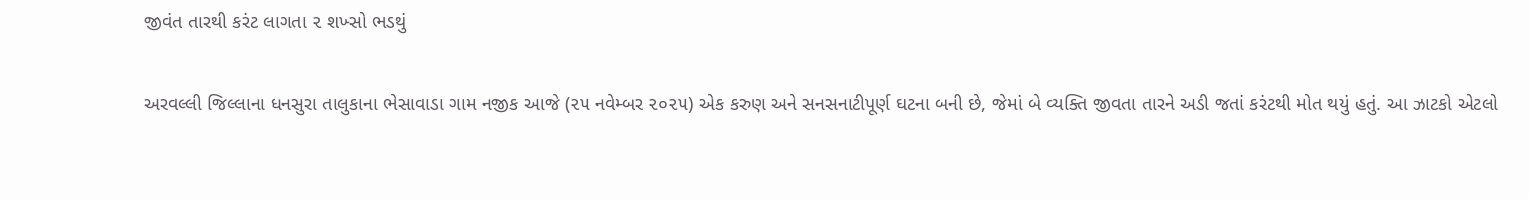જીવંત તારથી કરંટ લાગતા ૨ શખ્સો ભડથું

અરવલ્લી જિલ્લાના ધનસુરા તાલુકાના ભેસાવાડા ગામ નજીક આજે (૨૫ નવેમ્બર ૨૦૨૫) એક કરુણ અને સનસનાટીપૂર્ણ ઘટના બની છે, જેમાં બે વ્યક્તિ જીવતા તારને અડી જતાં કરંટથી મોત થયું હતું. આ ઝાટકો એટલો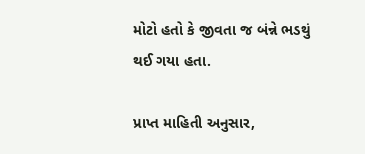મોટો હતો કે જીવતા જ બંન્ને ભડથું થઈ ગયા હતા.

પ્રાપ્ત માહિતી અનુસાર,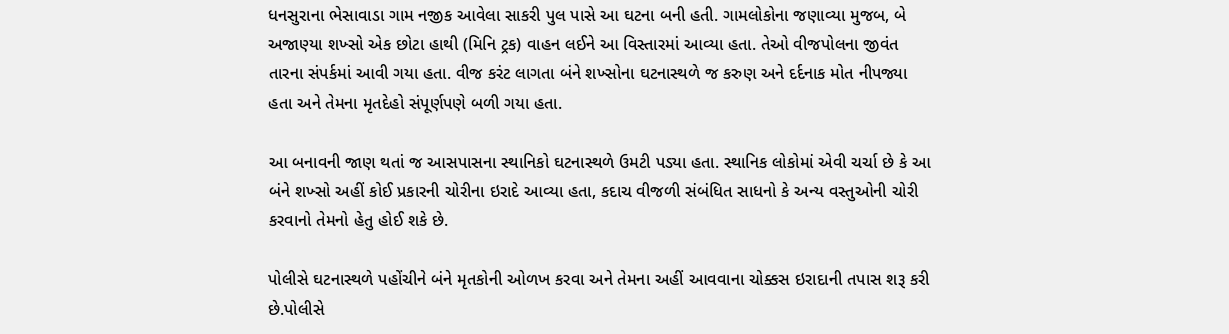ધનસુરાના ભેસાવાડા ગામ નજીક આવેલા સાકરી પુલ પાસે આ ઘટના બની હતી. ગામલોકોના જણાવ્યા મુજબ, બે અજાણ્યા શખ્સો એક છોટા હાથી (મિનિ ટ્રક) વાહન લઈને આ વિસ્તારમાં આવ્યા હતા. તેઓ વીજપોલના જીવંત તારના સંપર્કમાં આવી ગયા હતા. વીજ કરંટ લાગતા બંને શખ્સોના ઘટનાસ્થળે જ કરુણ અને દર્દનાક મોત નીપજ્યા હતા અને તેમના મૃતદેહો સંપૂર્ણપણે બળી ગયા હતા.

આ બનાવની જાણ થતાં જ આસપાસના સ્થાનિકો ઘટનાસ્થળે ઉમટી પડ્યા હતા. સ્થાનિક લોકોમાં એવી ચર્ચા છે કે આ બંને શખ્સો અહીં કોઈ પ્રકારની ચોરીના ઇરાદે આવ્યા હતા, કદાચ વીજળી સંબંધિત સાધનો કે અન્ય વસ્તુઓની ચોરી કરવાનો તેમનો હેતુ હોઈ શકે છે.

પોલીસે ઘટનાસ્થળે પહોંચીને બંને મૃતકોની ઓળખ કરવા અને તેમના અહીં આવવાના ચોક્કસ ઇરાદાની તપાસ શરૂ કરી છે.પોલીસે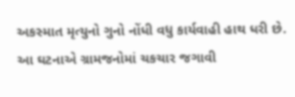અકસ્માત મૃત્યુનો ગુનો નોંધી વધુ કાર્યવાહી હાથ ધરી છે. આ ઘટનાએ ગ્રામજનોમાં ચકચાર જગાવી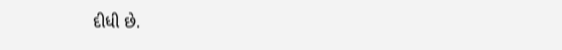દીધી છે.